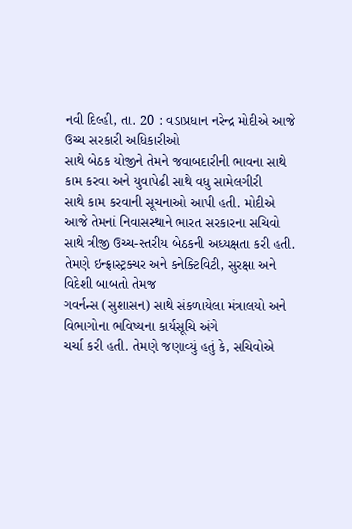નવી દિલ્હી, તા. 20 : વડાપ્રધાન નરેન્દ્ર મોદીએ આજે ઉચ્ચ સરકારી અધિકારીઓ
સાથે બેઠક યોજીને તેમને જવાબદારીની ભાવના સાથે કામ કરવા અને યુવાપેઢી સાથે વધુ સામેલગીરી
સાથે કામ કરવાની સૂચનાઓ આપી હતી. મોદીએ આજે તેમનાં નિવાસસ્થાને ભારત સરકારના સચિવો
સાથે ત્રીજી ઉચ્ચ-સ્તરીય બેઠકની અધ્યક્ષતા કરી હતી. તેમણે ઇન્ફ્રાસ્ટ્રક્ચર અને કનેક્ટિવિટી, સુરક્ષા અને વિદેશી બાબતો તેમજ
ગવર્નન્સ (સુશાસન) સાથે સંકળાયેલા મંત્રાલયો અને વિભાગોના ભવિષ્યના કાર્યસૂચિ અંગે
ચર્ચા કરી હતી. તેમણે જણાવ્યું હતું કે, સચિવોએ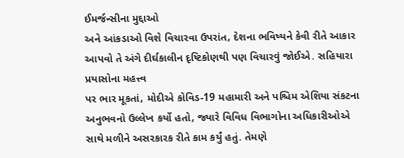ઈમર્જન્સીના મુદ્દાઓ
અને આંકડાઓ વિશે વિચારવા ઉપરાંત, દેશના ભવિષ્યને કેવી રીતે આકાર
આપવો તે અંગે દીર્ઘકાલીન દૃષ્ટિકોણથી પણ વિચારવું જોઈએ. સહિયારા પ્રયાસોના મહત્ત્વ
પર ભાર મૂકતાં, મોદીએ કોવિડ-19 મહામારી અને પશ્ચિમ એશિયા સંકટના અનુભવનો ઉલ્લેખ કર્યો હતો, જ્યારે વિવિધ વિભાગોના અધિકારીઓએ
સાથે મળીને અસરકારક રીતે કામ કર્યું હતું. તેમણે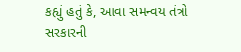કહ્યું હતું કે, આવા સમન્વય તંત્રો સરકારની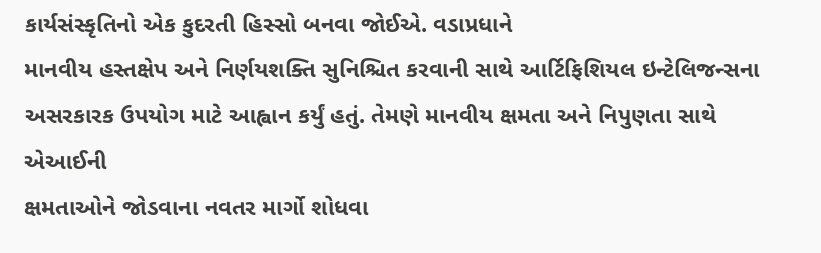કાર્યસંસ્કૃતિનો એક કુદરતી હિસ્સો બનવા જોઈએ. વડાપ્રધાને
માનવીય હસ્તક્ષેપ અને નિર્ણયશક્તિ સુનિશ્ચિત કરવાની સાથે આર્ટિફિશિયલ ઇન્ટેલિજન્સના
અસરકારક ઉપયોગ માટે આહ્વાન કર્યું હતું. તેમણે માનવીય ક્ષમતા અને નિપુણતા સાથે એઆઈની
ક્ષમતાઓને જોડવાના નવતર માર્ગો શોધવા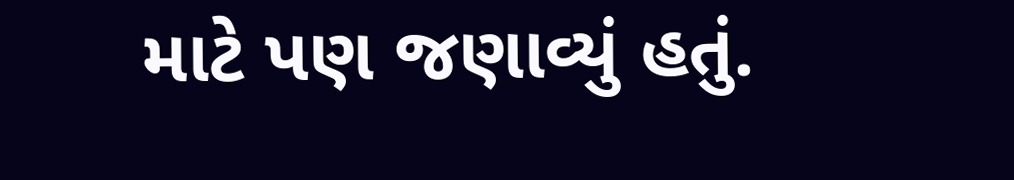માટે પણ જણાવ્યું હતું.